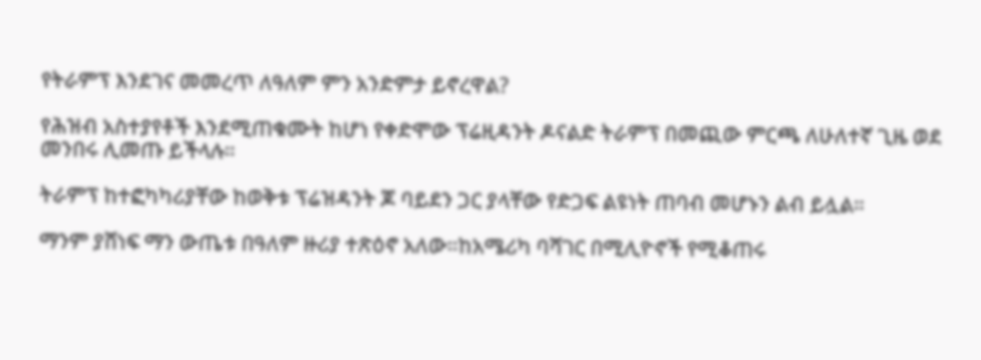የትራምፕ እንደገና መመረጥ ለዓለም ምን አንድምታ ይኖረዋል?

የሕዝብ አስተያየቶች እንደሚጠቁሙት ከሆነ የቀድሞው ፕሬዚዳንት ዶናልድ ትራምፕ በመጪው ምርጫ ለሁለተኛ ጊዜ ወደ መንበሩ ሊመጡ ይችላሉ።

ትራምፕ ከተፎካካሪያቸው ከወቅቱ ፕሬዝዳንት ጆ ባይደን ጋር ያላቸው የድጋፍ ልዩነት ጠባብ መሆኑን ልብ ይሏል።

ማንም ያሸነፍ ማን ውጤቱ በዓለም ዙሪያ ተጽዕኖ አለው።ከአሜሪካ ባሻገር በሚሊዮኖች የሚቆጠሩ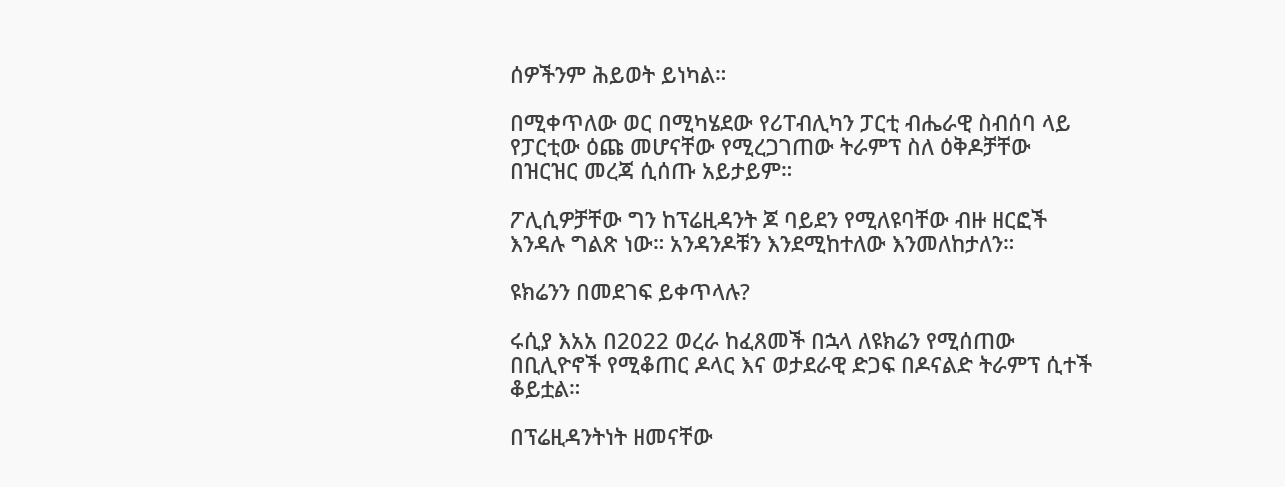ሰዎችንም ሕይወት ይነካል።

በሚቀጥለው ወር በሚካሄደው የሪፐብሊካን ፓርቲ ብሔራዊ ስብሰባ ላይ የፓርቲው ዕጩ መሆናቸው የሚረጋገጠው ትራምፕ ስለ ዕቅዶቻቸው በዝርዝር መረጃ ሲሰጡ አይታይም።

ፖሊሲዎቻቸው ግን ከፕሬዚዳንት ጆ ባይደን የሚለዩባቸው ብዙ ዘርፎች እንዳሉ ግልጽ ነው። አንዳንዶቹን እንደሚከተለው እንመለከታለን።

ዩክሬንን በመደገፍ ይቀጥላሉ?

ሩሲያ እአአ በ2022 ወረራ ከፈጸመች በኋላ ለዩክሬን የሚሰጠው በቢሊዮኖች የሚቆጠር ዶላር እና ወታደራዊ ድጋፍ በዶናልድ ትራምፕ ሲተች ቆይቷል።

በፕሬዚዳንትነት ዘመናቸው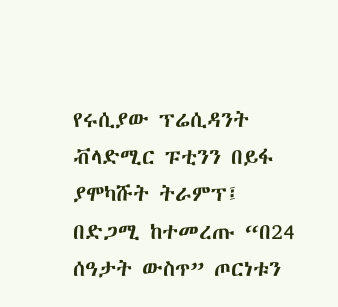የሩሲያው ፕሬሲዳንት ቭላድሚር ፑቲንን በይፋ ያሞካሹት ትራምፕ፤ በድጋሚ ከተመረጡ “በ24 ሰዓታት ውስጥ” ጦርነቱን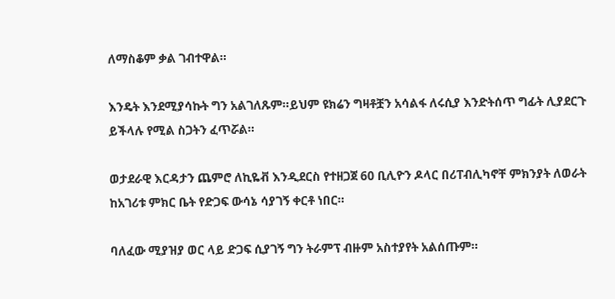ለማስቆም ቃል ገብተዋል።

እንዴት እንደሚያሳኩት ግን አልገለጹም።ይህም ዩክሬን ግዛቶቿን አሳልፋ ለሩሲያ እንድትሰጥ ግፊት ሊያደርጉ ይችላሉ የሚል ስጋትን ፈጥሯል።

ወታደራዊ እርዳታን ጨምሮ ለኪዬቭ እንዲደርስ የተዘጋጀ 60 ቢሊዮን ዶላር በሪፐብሊካኖቸ ምክንያት ለወራት ከአገሪቱ ምክር ቤት የድጋፍ ውሳኔ ሳያገኝ ቀርቶ ነበር።

ባለፈው ሚያዝያ ወር ላይ ድጋፍ ሲያገኝ ግን ትራምፕ ብዙም አስተያየት አልሰጡም።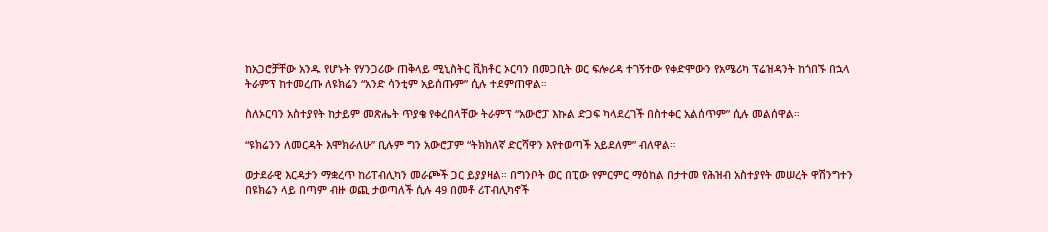ከአጋሮቻቸው አንዱ የሆኑት የሃንጋሪው ጠቅላይ ሚኒስትር ቪክቶር ኦርባን በመጋቢት ወር ፍሎሪዳ ተገኝተው የቀድሞውን የአሜሪካ ፕሬዝዳንት ከጎበኙ በኋላ ትራምፕ ከተመረጡ ለዩክሬን “አንድ ሳንቲም አይሰጡም” ሲሉ ተደምጠዋል።

ስለኦርባን አስተያየት ከታይም መጽሔት ጥያቄ የቀረበላቸው ትራምፕ “አውሮፓ እኩል ድጋፍ ካላደረገች በስተቀር አልሰጥም” ሲሉ መልሰዋል።

“ዩክሬንን ለመርዳት እሞክራለሁ” ቢሉም ግን አውሮፓም “ትክክለኛ ድርሻዋን እየተወጣች አይደለም” ብለዋል።

ወታደራዊ እርዳታን ማቋረጥ ከሪፐብሊካን መራጮች ጋር ይያያዛል። በግንቦት ወር በፒው የምርምር ማዕከል በታተመ የሕዝብ አስተያየት መሠረት ዋሽንግተን በዩክሬን ላይ በጣም ብዙ ወጪ ታወጣለች ሲሉ 49 በመቶ ሪፐብሊካኖች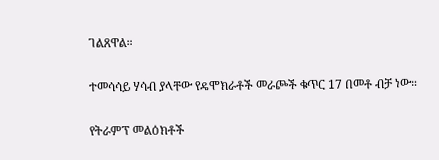ገልጸዋል።

ተመሳሳይ ሃሳብ ያላቸው የዴሞክራቶች መራጮች ቁጥር 17 በመቶ ብቻ ነው።

የትራምፕ መልዕክቶች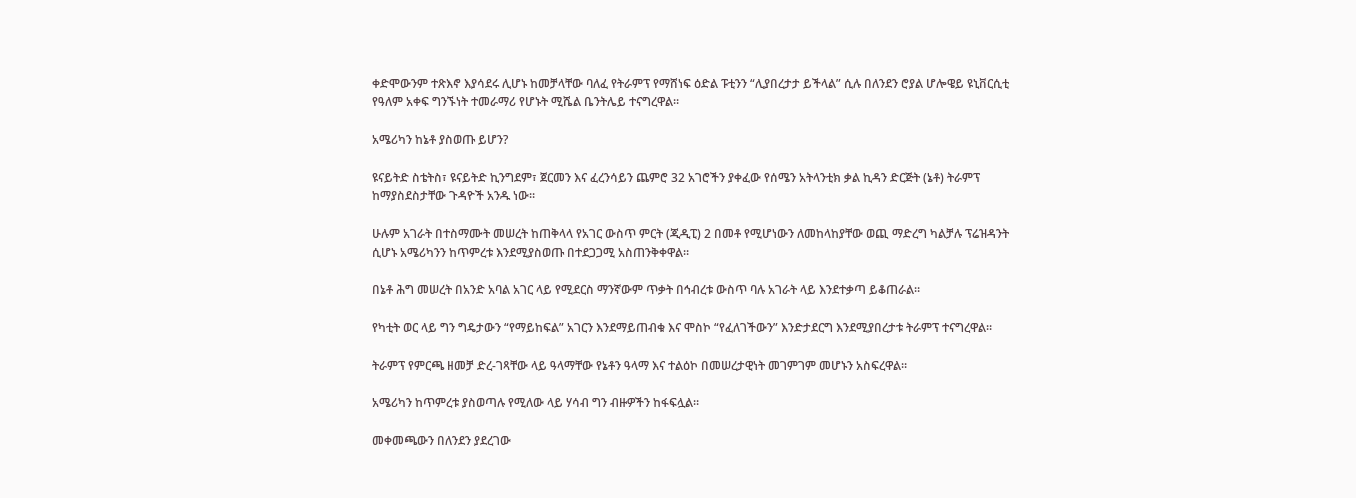ቀድሞውንም ተጽእኖ እያሳደሩ ሊሆኑ ከመቻላቸው ባለፈ የትራምፕ የማሸነፍ ዕድል ፑቲንን “ሊያበረታታ ይችላል” ሲሉ በለንደን ሮያል ሆሎዌይ ዩኒቨርሲቲ የዓለም አቀፍ ግንኙነት ተመራማሪ የሆኑት ሚሼል ቤንትሌይ ተናግረዋል።

አሜሪካን ከኔቶ ያስወጡ ይሆን?

ዩናይትድ ስቴትስ፣ ዩናይትድ ኪንግደም፣ ጀርመን እና ፈረንሳይን ጨምሮ 32 አገሮችን ያቀፈው የሰሜን አትላንቲክ ቃል ኪዳን ድርጅት (ኔቶ) ትራምፕ ከማያስደስታቸው ጉዳዮች አንዱ ነው።

ሁሉም አገራት በተስማሙት መሠረት ከጠቅላላ የአገር ውስጥ ምርት (ጂዲፒ) 2 በመቶ የሚሆነውን ለመከላከያቸው ወጪ ማድረግ ካልቻሉ ፕሬዝዳንት ሲሆኑ አሜሪካንን ከጥምረቱ እንደሚያስወጡ በተደጋጋሚ አስጠንቅቀዋል።

በኔቶ ሕግ መሠረት በአንድ አባል አገር ላይ የሚደርስ ማንኛውም ጥቃት በኅብረቱ ውስጥ ባሉ አገራት ላይ እንደተቃጣ ይቆጠራል።

የካቲት ወር ላይ ግን ግዴታውን “የማይከፍል” አገርን እንደማይጠብቁ እና ሞስኮ “የፈለገችውን” እንድታደርግ እንደሚያበረታቱ ትራምፕ ተናግረዋል።

ትራምፕ የምርጫ ዘመቻ ድረ-ገጻቸው ላይ ዓላማቸው የኔቶን ዓላማ እና ተልዕኮ በመሠረታዊነት መገምገም መሆኑን አስፍረዋል።

አሜሪካን ከጥምረቱ ያስወጣሉ የሚለው ላይ ሃሳብ ግን ብዙዎችን ከፋፍሏል።

መቀመጫውን በለንደን ያደረገው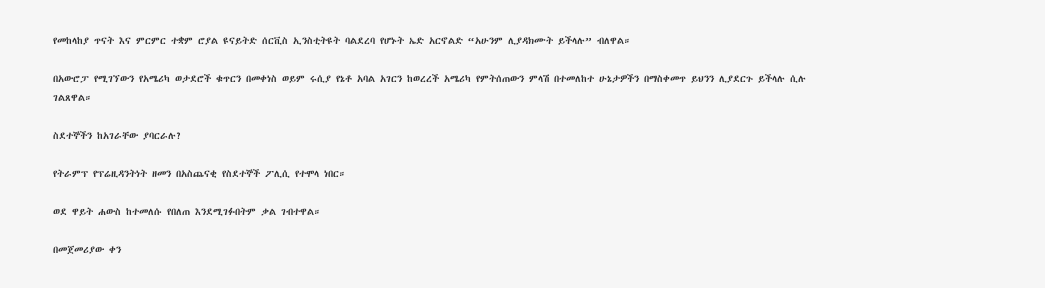የመከላከያ ጥናት እና ምርምር ተቋም ሮያል ዩናይትድ ሰርቪስ ኢንስቲትዩት ባልደረባ የሆኑት ኤድ አርኖልድ “አሁንም ሊያዳክሙት ይችላሉ” ብለዋል።

በአውሮፓ የሚገኘውን የአሜሪካ ወታደሮች ቁጥርን በመቀነስ ወይም ሩሲያ የኔቶ አባል አገርን ከወረረች አሜሪካ የምትሰጠውን ምላሽ በተመለከተ ሁኔታዎችን በማስቀመጥ ይህንን ሊያደርጉ ይችላሉ ሲሉ ገልጸዋል።

ስደተኞችን ከአገራቸው ያባርራሉ?

የትራምፕ የፕሬዚዳንትነት ዘመን በአስጨናቂ የስደተኞች ፖሊሲ የተሞላ ነበር።

ወደ ዋይት ሐውስ ከተመለሱ የበለጠ እንደሚገፉበትም ቃል ገብተዋል።

በመጀመሪያው ቀን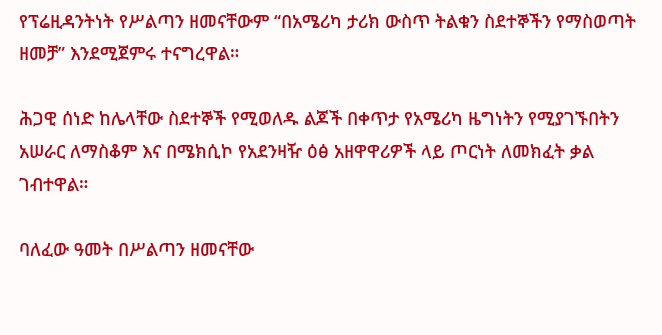የፕሬዚዳንትነት የሥልጣን ዘመናቸውም “በአሜሪካ ታሪክ ውስጥ ትልቁን ስደተኞችን የማስወጣት ዘመቻ” እንደሚጀምሩ ተናግረዋል።

ሕጋዊ ሰነድ ከሌላቸው ስደተኞች የሚወለዱ ልጆች በቀጥታ የአሜሪካ ዜግነትን የሚያገኙበትን አሠራር ለማስቆም እና በሜክሲኮ የአደንዛዥ ዕፅ አዘዋዋሪዎች ላይ ጦርነት ለመክፈት ቃል ገብተዋል።

ባለፈው ዓመት በሥልጣን ዘመናቸው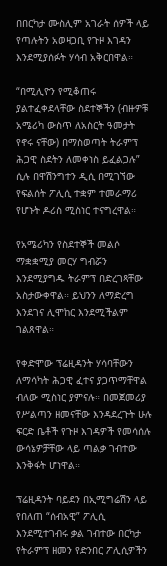በበርካታ ሙስሊም አገራት ሰዎች ላይ የጣሉትን አወዛጋቢ የጉዞ እገዳን እንደሚያሰፉት ሃሳብ አቅርበዋል።

“በሚሊዮን የሚቆጠሩ ያልተፈቀደላቸው ስደተኞችን (ብዙዎቹ አሜሪካ ውስጥ ለአስርት ዓመታት የኖሩ ናቸው) በማስወጣት ትራምፕ ሕጋዊ ስደትን ለመቀነስ ይፈልጋሉ” ሲሉ በዋሽንግተን ዲሲ በሚገኘው የፍልሰት ፖሊሲ ተቋም ተመራማሪ የሆኑት ዶሪስ ሚስነር ተናግረዋል።

የአሜሪካን የስደተኞች መልሶ ማቋቋሚያ መርሃ ግብሯን እንደሚያግዱ ትራምፕ በድረገጻቸው አስታውቀዋል። ይህንን ለማድረግ እንደገና ሊሞከር እንደሚችልም ገልጸዋል።

የቀድሞው ፕሬዚዳንት ሃሳባቸውን ለማሳካት ሕጋዊ ፈተና ያጋጥማቸዋል ብለው ሚስነር ያምናሉ። በመጀመሪያ የሥልጣን ዘመናቸው እንዳደረጉት ሁሉ ፍርድ ቤቶች የጉዞ እገዳዎች የመሳሰሉ ውሳኔዎቻቸው ላይ ጣልቃ ገብተው እንቅፋት ሆነዋል።

ፕሬዚዳንት ባይደን በኢሚግሬሽን ላይ የበለጠ “ሰብአዊ” ፖሊሲ እንደሚተገብሩ ቃል ገብተው በርካታ የትራምፕ ዘመን የድንበር ፖሊሲዎችን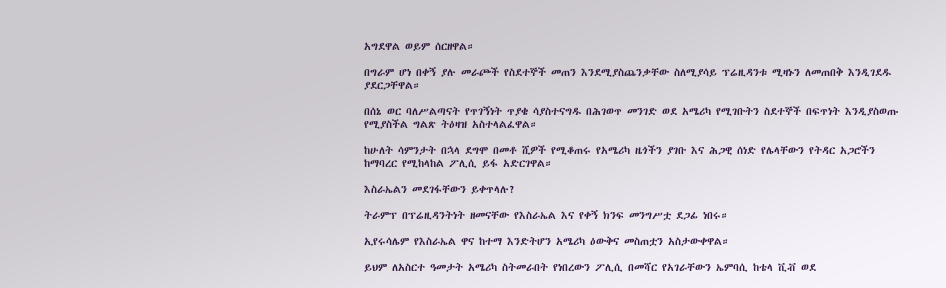አግደዋል ወይም ሰርዘዋል።

በግራም ሆነ በቀኝ ያሉ መራጮች የስደተኞች መጠን እንደሚያስጨንቃቸው ስለሚያሳይ ፕሬዚዳንቱ ሚዛኑን ለመጠበቅ እንዲገደዱ ያደርጋቸዋል።

በሰኔ ወር ባለሥልጣናት የጥገኝነት ጥያቄ ሳያስተናግዱ በሕገወጥ መንገድ ወደ አሜሪካ የሚገቡትን ስደተኞች በፍጥነት እንዲያስወጡ የሚያስችል ግልጽ ትዕዛዝ አስተላልፈዋል።

ከሁለት ሳምንታት በኋላ ደግሞ በመቶ ሺዎች የሚቆጠሩ የአሜሪካ ዜጎችን ያገቡ እና ሕጋዊ ሰነድ የሌላቸውን የትዳር አጋሮችን ከማባረር የሚከላከል ፖሊሲ ይፋ አድርገዋል።

እስራኤልን መደገፋቸውን ይቀጥላሉ?

ትራምፕ በፕሬዚዳንትነት ዘመናቸው የእስራኤል እና የቀኝ ክንፍ መንግሥቷ ደጋፊ ነበሩ።

ኢየሩሳሌም የእስራኤል ዋና ከተማ እንድትሆን አሜሪካ ዕውቅና መስጠቷን አስታውቀዋል።

ይህም ለአስርተ ዓመታት አሜሪካ ስትመራበት የነበረውን ፖሊሲ በመሻር የአገራቸውን ኤምባሲ ከቴላ ቪቭ ወደ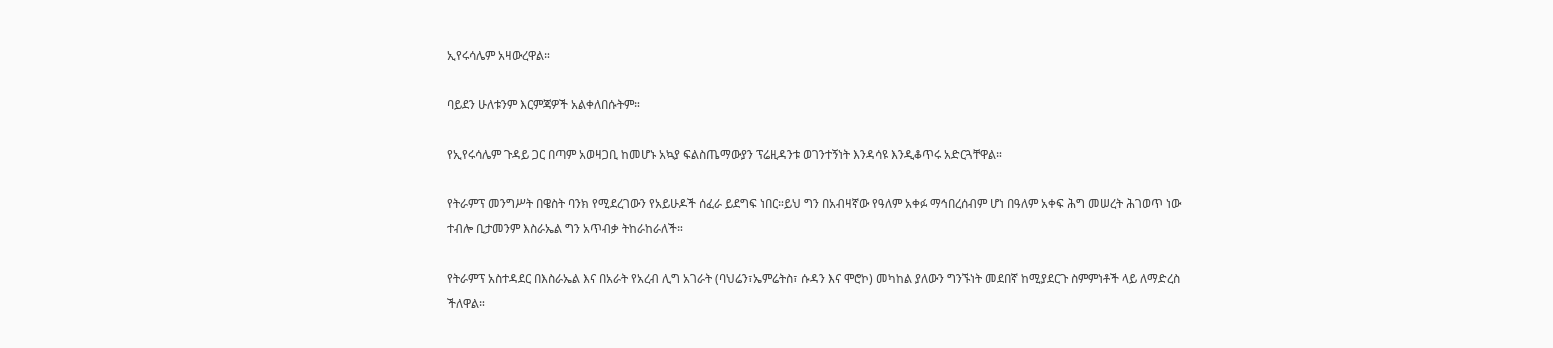ኢየሩሳሌም አዛውረዋል።

ባይደን ሁለቱንም እርምጃዎች አልቀለበሱትም።

የኢየሩሳሌም ጉዳይ ጋር በጣም አወዛጋቢ ከመሆኑ አኳያ ፍልስጤማውያን ፕሬዚዳንቱ ወገንተኝነት እንዳሳዩ እንዲቆጥሩ አድርጓቸዋል።

የትራምፕ መንግሥት በዌስት ባንክ የሚደረገውን የአይሁዶች ሰፈራ ይደግፍ ነበር።ይህ ግን በአብዛኛው የዓለም አቀፉ ማኅበረሰብም ሆነ በዓለም አቀፍ ሕግ መሠረት ሕገወጥ ነው ተብሎ ቢታመንም እስራኤል ግን አጥብቃ ትከራከራለች።

የትራምፕ አስተዳደር በእስራኤል እና በአራት የአረብ ሊግ አገራት (ባህሬን፣ኤምሬትስ፣ ሱዳን እና ሞሮኮ) መካከል ያለውን ግንኙነት መደበኛ ከሚያደርጉ ስምምነቶች ላይ ለማድረስ ችለዋል።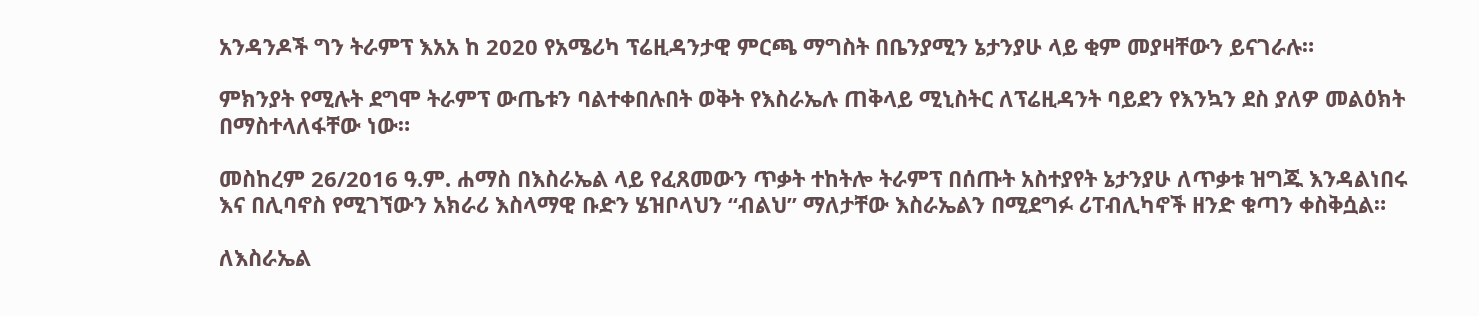አንዳንዶች ግን ትራምፕ እአአ ከ 2020 የአሜሪካ ፕሬዚዳንታዊ ምርጫ ማግስት በቤንያሚን ኔታንያሁ ላይ ቂም መያዛቸውን ይናገራሉ።

ምክንያት የሚሉት ደግሞ ትራምፕ ውጤቱን ባልተቀበሉበት ወቅት የእስራኤሉ ጠቅላይ ሚኒስትር ለፕሬዚዳንት ባይደን የእንኳን ደስ ያለዎ መልዕክት በማስተላለፋቸው ነው።

መስከረም 26/2016 ዓ.ም. ሐማስ በእስራኤል ላይ የፈጸመውን ጥቃት ተከትሎ ትራምፕ በሰጡት አስተያየት ኔታንያሁ ለጥቃቱ ዝግጁ እንዳልነበሩ እና በሊባኖስ የሚገኘውን አክራሪ እስላማዊ ቡድን ሄዝቦላህን “ብልህ” ማለታቸው እስራኤልን በሚደግፉ ሪፐብሊካኖች ዘንድ ቁጣን ቀስቅሷል።

ለእስራኤል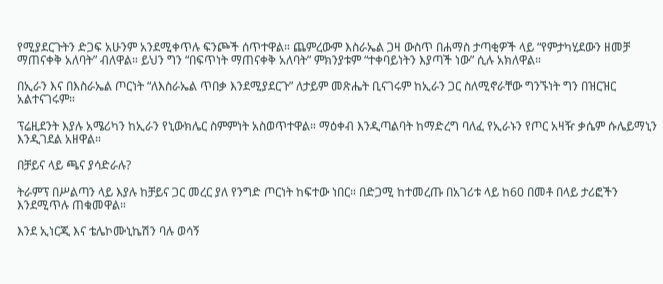የሚያደርጉትን ድጋፍ አሁንም አንደሚቀጥሉ ፍንጮች ሰጥተዋል። ጨምረውም እስራኤል ጋዛ ውስጥ በሐማስ ታጣቂዎች ላይ “የምታካሂደውን ዘመቻ ማጠናቀቅ አለባት” ብለዋል። ይህን ግን “በፍጥነት ማጠናቀቅ አለባት” ምክንያቱም “ተቀባይነትን እያጣች ነው” ሲሉ አክለዋል።

በኢራን እና በእስራኤል ጦርነት “ለእስራኤል ጥበቃ እንደሚያደርጉ” ለታይም መጽሔት ቢናገሩም ከኢራን ጋር ስለሚኖራቸው ግንኙነት ግን በዝርዝር አልተናገሩም።

ፕሬዚደንት እያሉ አሜሪካን ከኢራን የኒውክሌር ስምምነት አስወጥተዋል። ማዕቀብ እንዲጣልባት ከማድረግ ባለፈ የኢራኑን የጦር አዛዥ ቃሴም ሱሌይማኒን እንዲገደል አዘዋል።

በቻይና ላይ ጫና ያሳድራሉ?

ትራምፕ በሥልጣን ላይ እያሉ ከቻይና ጋር መረር ያለ የንግድ ጦርነት ከፍተው ነበር። በድጋሚ ከተመረጡ በአገሪቱ ላይ ከ60 በመቶ በላይ ታሪፎችን እንደሚጥሉ ጠቁመዋል።

እንደ ኢነርጂ እና ቴሌኮሙኒኬሽን ባሉ ወሳኝ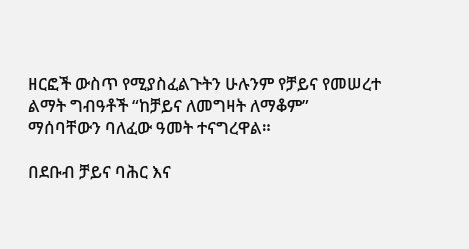ዘርፎች ውስጥ የሚያስፈልጉትን ሁሉንም የቻይና የመሠረተ ልማት ግብዓቶች “ከቻይና ለመግዛት ለማቆም” ማሰባቸውን ባለፈው ዓመት ተናግረዋል።

በደቡብ ቻይና ባሕር እና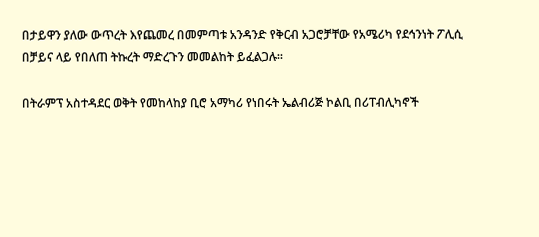በታይዋን ያለው ውጥረት እየጨመረ በመምጣቱ አንዳንድ የቅርብ አጋሮቻቸው የአሜሪካ የደኅንነት ፖሊሲ በቻይና ላይ የበለጠ ትኩረት ማድረጉን መመልከት ይፈልጋሉ።

በትራምፕ አስተዳደር ወቅት የመከላከያ ቢሮ አማካሪ የነበሩት ኤልብሪጅ ኮልቢ በሪፐብሊካኖች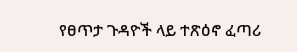የፀጥታ ጉዳዮች ላይ ተጽዕኖ ፈጣሪ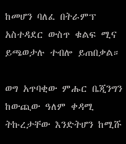ከመሆን ባለፈ በትራምፕ አስተዳደር ውስጥ ቁልፍ ሚና ይጫወታሉ ተብሎ ይጠበቃል።

ወግ አጥባቂው ምሑር ቤጂንግን ከውጪው ዓለም ቀዳሚ ትኩረታቸው እንድትሆን ከሚሹ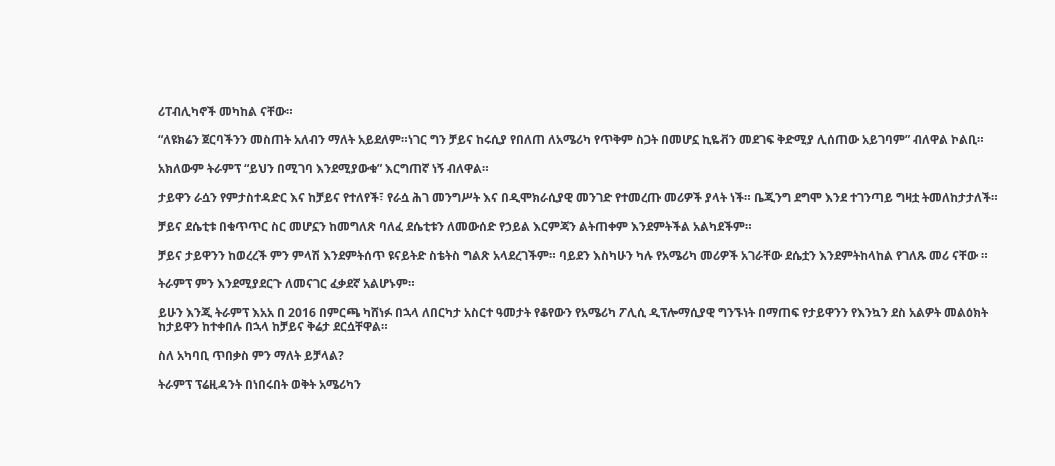ሪፐብሊካኖች መካከል ናቸው።

“ለዩክሬን ጀርባችንን መስጠት አለብን ማለት አይደለም።ነገር ግን ቻይና ከሩሲያ የበለጠ ለአሜሪካ የጥቅም ስጋት በመሆኗ ኪዬቭን መደገፍ ቅድሚያ ሊሰጠው አይገባም” ብለዋል ኮልቢ።

አክለውም ትራምፕ “ይህን በሚገባ እንደሚያውቁ” እርግጠኛ ነኝ ብለዋል።

ታይዋን ራሷን የምታስተዳድር እና ከቻይና የተለየች፣ የራሷ ሕገ መንግሥት እና በዲሞክራሲያዊ መንገድ የተመረጡ መሪዎች ያላት ነች። ቤጂንግ ደግሞ እንደ ተገንጣይ ግዛቷ ትመለከታታለች።

ቻይና ደሴቲቱ በቁጥጥር ስር መሆኗን ከመግለጽ ባለፈ ደሴቲቱን ለመውሰድ የኃይል እርምጃን ልትጠቀም እንደምትችል አልካደችም።

ቻይና ታይዋንን ከወረረች ምን ምላሽ እንደምትሰጥ ዩናይትድ ስቴትስ ግልጽ አላደረገችም። ባይደን እስካሁን ካሉ የአሜሪካ መሪዎች አገራቸው ደሴቷን እንደምትከላከል የገለጹ መሪ ናቸው ።

ትራምፕ ምን እንደሚያደርጉ ለመናገር ፈቃደኛ አልሆኑም።

ይሁን እንጂ ትራምፕ እአአ በ 2016 በምርጫ ካሸነፉ በኋላ ለበርካታ አስርተ ዓመታት የቆየውን የአሜሪካ ፖሊሲ ዲፕሎማሲያዊ ግንኙነት በማጠፍ የታይዋንን የእንኳን ደስ አልዎት መልዕክት ከታይዋን ከተቀበሉ በኋላ ከቻይና ቅሬታ ደርሷቸዋል።

ስለ አካባቢ ጥበቃስ ምን ማለት ይቻላል?

ትራምፕ ፕሬዚዳንት በነበሩበት ወቅት አሜሪካን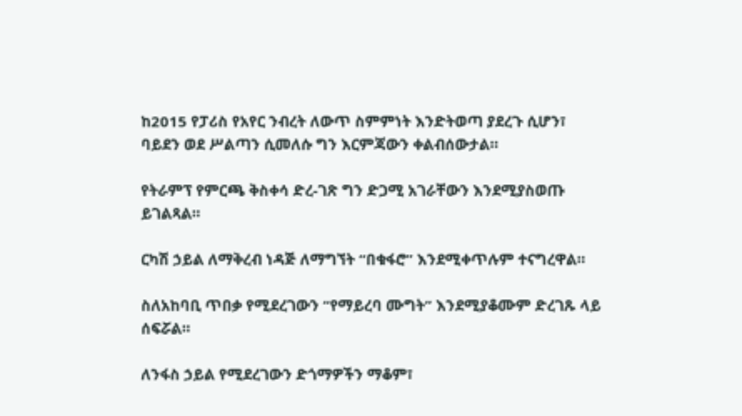ከ2015 የፓሪስ የአየር ንብረት ለውጥ ስምምነት እንድትወጣ ያደረጉ ሲሆን፣ ባይደን ወደ ሥልጣን ሲመለሱ ግን እርምጃውን ቀልብሰውታል።

የትራምፕ የምርጫ ቅስቀሳ ድረ-ገጽ ግን ድጋሚ አገራቸውን እንደሚያስወጡ ይገልጻል።

ርካሽ ኃይል ለማቅረብ ነዳጅ ለማግኘት “በቁፋሮ” እንደሚቀጥሉም ተናግረዋል።

ስለአከባቢ ጥበቃ የሚደረገውን “የማይረባ ሙግት” እንደሚያቆሙም ድረገጹ ላይ ሰፍሯል።

ለንፋስ ኃይል የሚደረገውን ድጎማዎችን ማቆም፣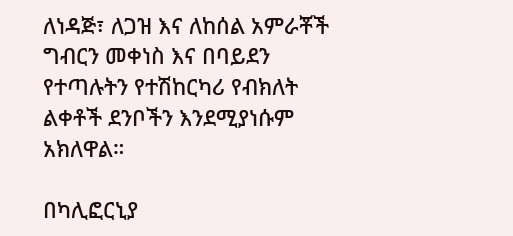ለነዳጅ፣ ለጋዝ እና ለከሰል አምራቾች ግብርን መቀነስ እና በባይደን የተጣሉትን የተሽከርካሪ የብክለት ልቀቶች ደንቦችን እንደሚያነሱም አክለዋል።

በካሊፎርኒያ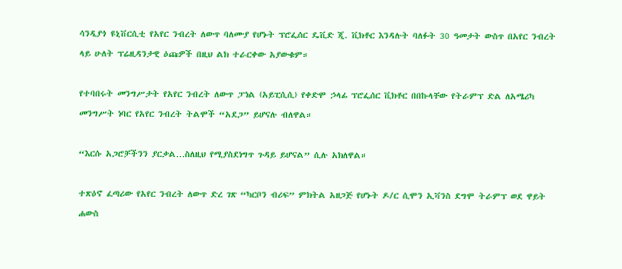ሳንዲያጎ ዩኒቨርሲቲ የአየር ንብረት ለውጥ ባለሙያ የሆኑት ፕሮፌሰር ዴቪድ ጂ. ቪክቶር እንዳሉት ባለፉት 30 ዓመታት ውስጥ በአየር ንብረት ላይ ሁለት ፕሬዚዳንታዊ ዕጩዎች በዚህ ልክ ተራርቀው አያውቁም።

የተባበሩት መንግሥታት የአየር ንብረት ለውጥ ፓነል (አይፒሲሲ) የቀድሞ ኃላፊ ፕሮፌሰር ቪክቶር በበኩላቸው የትራምፕ ድል ለአሜሪካ መንግሥት ነባር የአየር ንብረት ትልሞች “አደጋ” ይሆናሉ ብለዋል።

“እርሱ አጋሮቻችንን ያርቃል…ስለዚህ የሚያስደነግጥ ጉዳይ ይሆናል” ሲሉ አክለዋል።

ተጽዕኖ ፈጣሪው የአየር ንብረት ለውጥ ድረ ገጽ “ካርቦን ብሪፍ” ምክትል አዘጋጅ የሆኑት ዶ/ር ሲሞን ኢቫንስ ደግሞ ትራምፕ ወደ ዋይት ሐውስ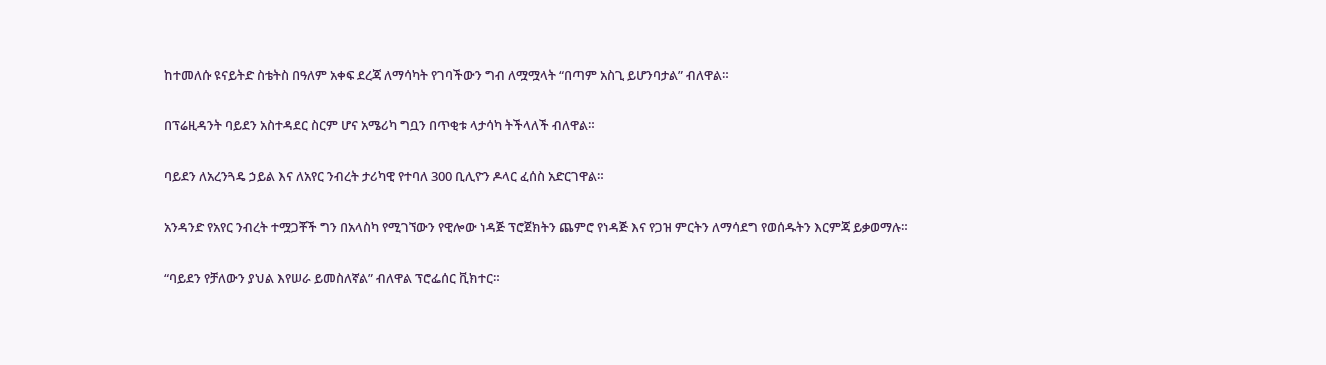ከተመለሱ ዩናይትድ ስቴትስ በዓለም አቀፍ ደረጃ ለማሳካት የገባችውን ግብ ለሟሟላት “በጣም አስጊ ይሆንባታል” ብለዋል።

በፕሬዚዳንት ባይደን አስተዳደር ስርም ሆና አሜሪካ ግቧን በጥቂቱ ላታሳካ ትችላለች ብለዋል።

ባይደን ለአረንጓዴ ኃይል እና ለአየር ንብረት ታሪካዊ የተባለ 300 ቢሊዮን ዶላር ፈሰስ አድርገዋል።

አንዳንድ የአየር ንብረት ተሟጋቾች ግን በአላስካ የሚገኘውን የዊሎው ነዳጅ ፕሮጀክትን ጨምሮ የነዳጅ እና የጋዝ ምርትን ለማሳደግ የወሰዱትን እርምጃ ይቃወማሉ።

“ባይደን የቻለውን ያህል እየሠራ ይመስለኛል” ብለዋል ፕሮፌሰር ቪክተር።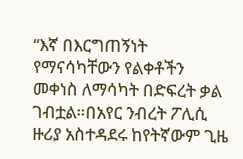“እኛ በእርግጠኝነት የማናሳካቸውን የልቀቶችን መቀነስ ለማሳካት በድፍረት ቃል ገብቷል።በአየር ንብረት ፖሊሲ ዙሪያ አስተዳደሩ ከየትኛውም ጊዜ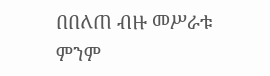በበለጠ ብዙ መሥራቱ ምንም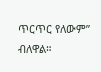ጥርጥር የለውም” ብለዋል።